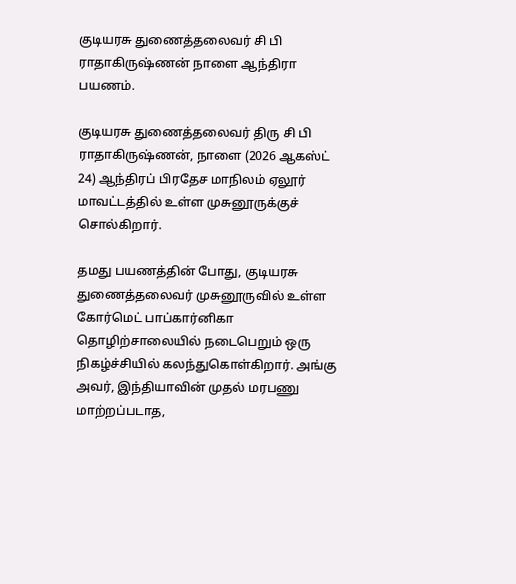குடியரசு துணைத்தலைவர் சி பி ராதாகிருஷ்ணன் நாளை ஆந்திரா பயணம்.

குடியரசு துணைத்தலைவர் திரு சி பி ராதாகிருஷ்ணன், நாளை (2026 ஆகஸ்ட் 24) ஆந்திரப் பிரதேச மாநிலம் ஏலூர் மாவட்டத்தில் உள்ள முசுனூருக்குச் சொல்கிறார்.

தமது பயணத்தின் போது, குடியரசு துணைத்தலைவர் முசுனூருவில் உள்ள கோர்மெட் பாப்கார்னிகா தொழிற்சாலையில் நடைபெறும் ஒரு நிகழ்ச்சியில் கலந்துகொள்கிறார். அங்கு அவர், இந்தியாவின் முதல் மரபணு மாற்றப்படாத,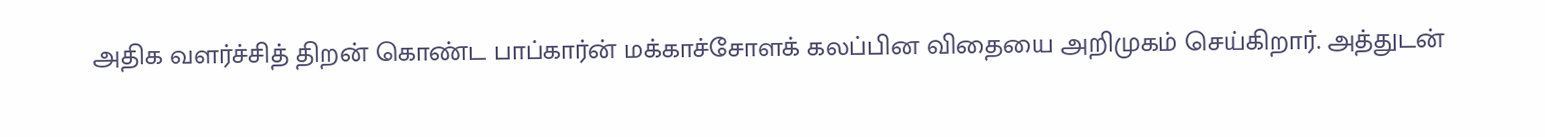அதிக வளர்ச்சித் திறன் கொண்ட பாப்கார்ன் மக்காச்சோளக் கலப்பின விதையை அறிமுகம் செய்கிறார். அத்துடன்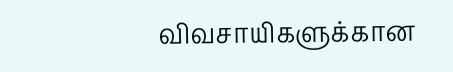விவசாயிகளுக்கான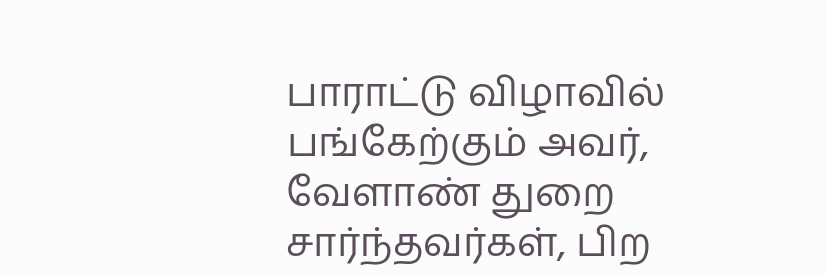பாராட்டு விழாவில் பங்கேற்கும் அவர், வேளாண் துறை சார்ந்தவர்கள், பிற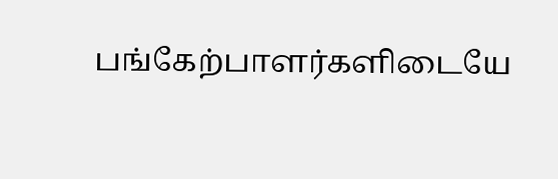பங்கேற்பாளர்களிடையே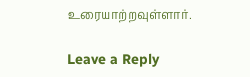உரையாற்றவுள்ளார்.

Leave a Reply